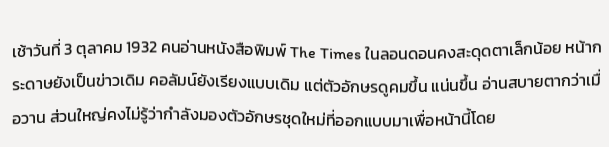เช้าวันที่ 3 ตุลาคม 1932 คนอ่านหนังสือพิมพ์ The Times ในลอนดอนคงสะดุดตาเล็กน้อย หน้ากระดาษยังเป็นข่าวเดิม คอลัมน์ยังเรียงแบบเดิม แต่ตัวอักษรดูคมขึ้น แน่นขึ้น อ่านสบายตากว่าเมื่อวาน ส่วนใหญ่คงไม่รู้ว่ากำลังมองตัวอักษรชุดใหม่ที่ออกแบบมาเพื่อหน้านี้โดย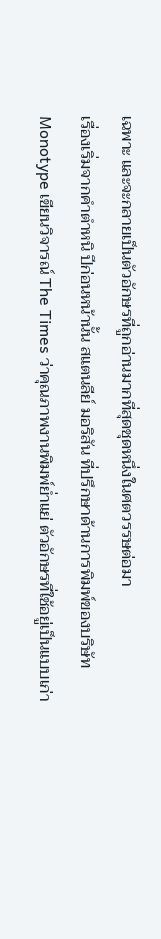เฉพาะ และจะกลายเป็นตัวอักษรที่ถูกอ่านมากที่สุดชุดหนึ่งในศตวรรษต่อมา
เรื่องเริ่มจากคำตำหนิ ปีก่อนหน้านั้น สแตนลีย์ มอริสัน ที่ปรึกษาด้านการพิมพ์ของบริษัท Monotype เขียนวิจารณ์ The Times ว่าคุณภาพงานพิมพ์ย่ำแย่ ตัวอักษรที่ใช้อยู่เป็นแบบเก่า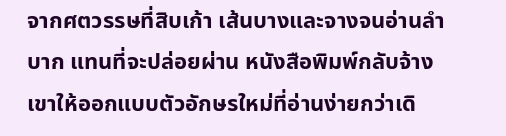จากศตวรรษที่สิบเก้า เส้นบางและจางจนอ่านลำบาก แทนที่จะปล่อยผ่าน หนังสือพิมพ์กลับจ้างเขาให้ออกแบบตัวอักษรใหม่ที่อ่านง่ายกว่าเดิ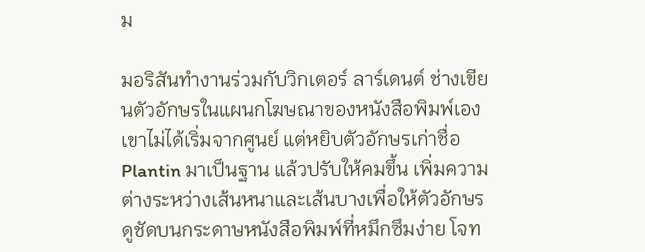ม

มอริสันทำงานร่วมกับวิกเตอร์ ลาร์เดนต์ ช่างเขียนตัวอักษรในแผนกโฆษณาของหนังสือพิมพ์เอง เขาไม่ได้เริ่มจากศูนย์ แต่หยิบตัวอักษรเก่าชื่อ Plantin มาเป็นฐาน แล้วปรับให้คมขึ้น เพิ่มความต่างระหว่างเส้นหนาและเส้นบางเพื่อให้ตัวอักษรดูชัดบนกระดาษหนังสือพิมพ์ที่หมึกซึมง่าย โจท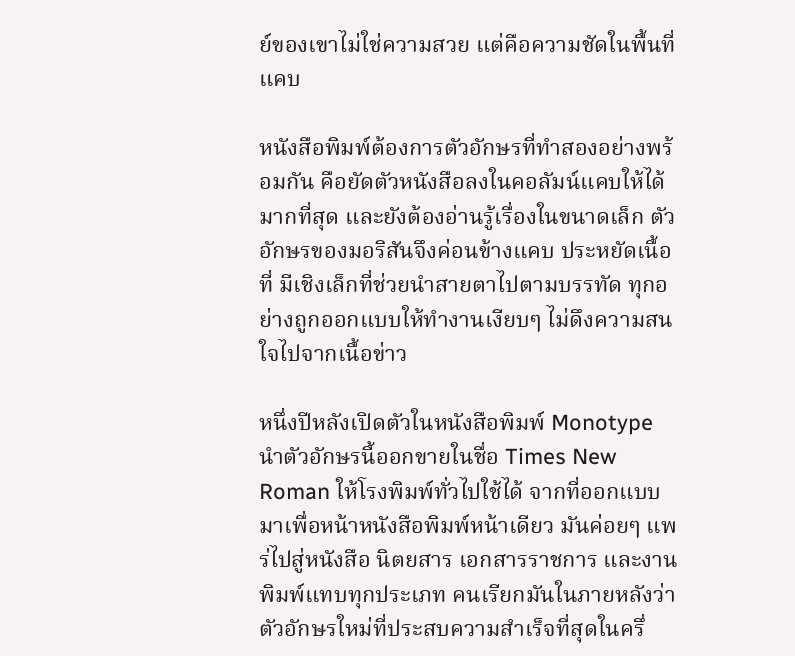ย์ของเขาไม่ใช่ความสวย แต่คือความชัดในพื้นที่แคบ

หนังสือพิมพ์ต้องการตัวอักษรที่ทำสองอย่างพร้อมกัน คือยัดตัวหนังสือลงในคอลัมน์แคบให้ได้มากที่สุด และยังต้องอ่านรู้เรื่องในขนาดเล็ก ตัวอักษรของมอริสันจึงค่อนข้างแคบ ประหยัดเนื้อที่ มีเชิงเล็กที่ช่วยนำสายตาไปตามบรรทัด ทุกอย่างถูกออกแบบให้ทำงานเงียบๆ ไม่ดึงความสนใจไปจากเนื้อข่าว

หนึ่งปีหลังเปิดตัวในหนังสือพิมพ์ Monotype นำตัวอักษรนี้ออกขายในชื่อ Times New Roman ให้โรงพิมพ์ทั่วไปใช้ได้ จากที่ออกแบบมาเพื่อหน้าหนังสือพิมพ์หน้าเดียว มันค่อยๆ แพร่ไปสู่หนังสือ นิตยสาร เอกสารราชการ และงานพิมพ์แทบทุกประเภท คนเรียกมันในภายหลังว่าตัวอักษรใหม่ที่ประสบความสำเร็จที่สุดในครึ่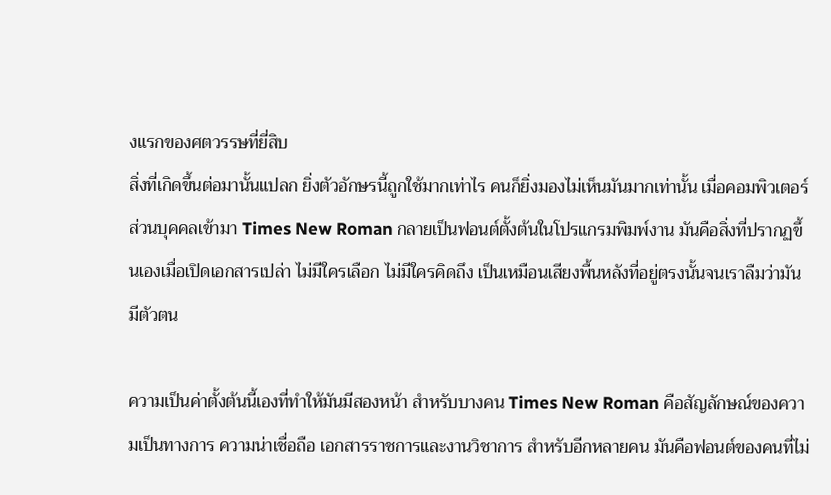งแรกของศตวรรษที่ยี่สิบ
สิ่งที่เกิดขึ้นต่อมานั้นแปลก ยิ่งตัวอักษรนี้ถูกใช้มากเท่าไร คนก็ยิ่งมองไม่เห็นมันมากเท่านั้น เมื่อคอมพิวเตอร์ส่วนบุคคลเข้ามา Times New Roman กลายเป็นฟอนต์ตั้งต้นในโปรแกรมพิมพ์งาน มันคือสิ่งที่ปรากฏขึ้นเองเมื่อเปิดเอกสารเปล่า ไม่มีใครเลือก ไม่มีใครคิดถึง เป็นเหมือนเสียงพื้นหลังที่อยู่ตรงนั้นจนเราลืมว่ามันมีตัวตน

ความเป็นค่าตั้งต้นนี้เองที่ทำให้มันมีสองหน้า สำหรับบางคน Times New Roman คือสัญลักษณ์ของความเป็นทางการ ความน่าเชื่อถือ เอกสารราชการและงานวิชาการ สำหรับอีกหลายคน มันคือฟอนต์ของคนที่ไม่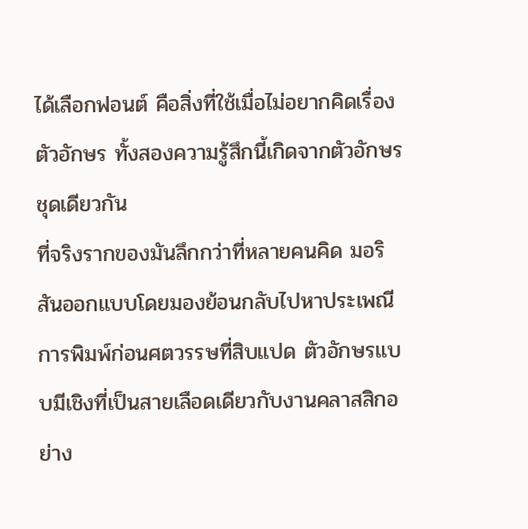ได้เลือกฟอนต์ คือสิ่งที่ใช้เมื่อไม่อยากคิดเรื่องตัวอักษร ทั้งสองความรู้สึกนี้เกิดจากตัวอักษรชุดเดียวกัน
ที่จริงรากของมันลึกกว่าที่หลายคนคิด มอริสันออกแบบโดยมองย้อนกลับไปหาประเพณีการพิมพ์ก่อนศตวรรษที่สิบแปด ตัวอักษรแบบมีเชิงที่เป็นสายเลือดเดียวกับงานคลาสสิกอย่าง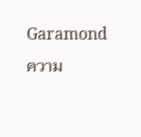Garamond ความ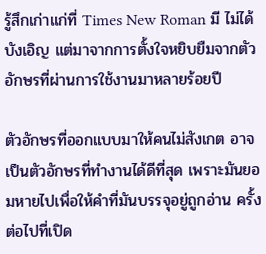รู้สึกเก่าแก่ที่ Times New Roman มี ไม่ได้บังเอิญ แต่มาจากการตั้งใจหยิบยืมจากตัวอักษรที่ผ่านการใช้งานมาหลายร้อยปี

ตัวอักษรที่ออกแบบมาให้คนไม่สังเกต อาจเป็นตัวอักษรที่ทำงานได้ดีที่สุด เพราะมันยอมหายไปเพื่อให้คำที่มันบรรจุอยู่ถูกอ่าน ครั้งต่อไปที่เปิด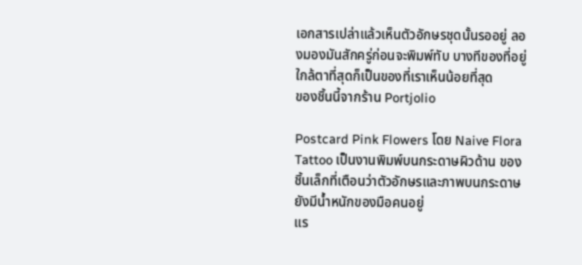เอกสารเปล่าแล้วเห็นตัวอักษรชุดนั้นรออยู่ ลองมองมันสักครู่ก่อนจะพิมพ์ทับ บางทีของที่อยู่ใกล้ตาที่สุดก็เป็นของที่เราเห็นน้อยที่สุด
ของชิ้นนี้จากร้าน Portjolio

Postcard Pink Flowers โดย Naive Flora Tattoo เป็นงานพิมพ์บนกระดาษผิวด้าน ของชิ้นเล็กที่เตือนว่าตัวอักษรและภาพบนกระดาษยังมีน้ำหนักของมือคนอยู่
แร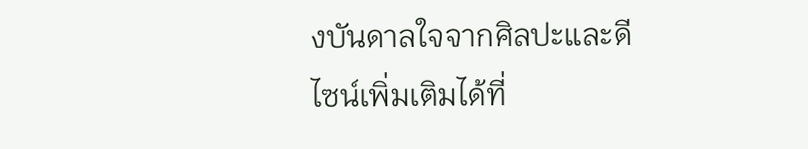งบันดาลใจจากศิลปะและดีไซน์เพิ่มเติมได้ที่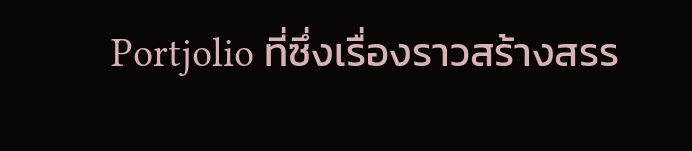Portjolio ที่ซึ่งเรื่องราวสร้างสรร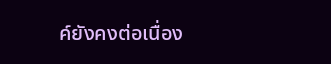ค์ยังคงต่อเนื่อง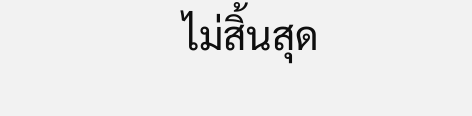ไม่สิ้นสุด